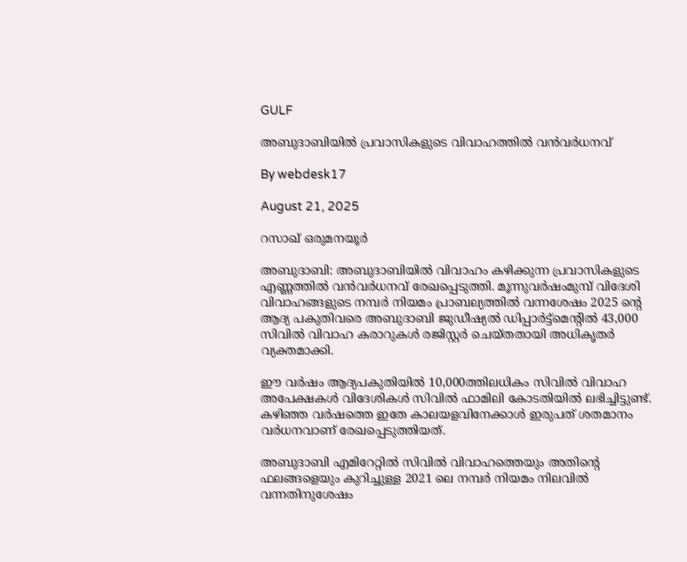GULF

അബുദാബിയില്‍ പ്രവാസികളുടെ വിവാഹത്തില്‍ വന്‍വര്‍ധനവ്

By webdesk17

August 21, 2025

റസാഖ് ഒരുമനയൂര്‍

അബുദാബി: അബുദാബിയില്‍ വിവാഹം കഴിക്കുന്ന പ്രവാസികളുടെ എണ്ണത്തില്‍ വന്‍വര്‍ധനവ് രേഖപ്പെടുത്തി. മൂന്നുവര്‍ഷംമുമ്പ് വിദേശി വിവാഹങ്ങളുടെ നമ്പര്‍ നിയമം പ്രാബല്യത്തില്‍ വന്നശേഷം 2025 ന്റെ ആദ്യ പകുതിവരെ അബുദാബി ജുഡീഷ്യല്‍ ഡിപ്പാര്‍ട്ട്മെന്റില്‍ 43,000 സിവില്‍ വിവാഹ കരാറുകള്‍ രജിസ്റ്റര്‍ ചെയ്തതായി അധികൃതര്‍ വ്യക്തമാക്കി.

ഈ വര്‍ഷം ആദ്യപകുതിയില്‍ 10,000ത്തിലധികം സിവില്‍ വിവാഹ അപേക്ഷകള്‍ വിദേശികള്‍ സിവില്‍ ഫാമിലി കോടതിയില്‍ ലഭിച്ചിട്ടുണ്ട്. കഴിഞ്ഞ വര്‍ഷത്തെ ഇതേ കാലയളവിനേക്കാള്‍ ഇരുപത് ശതമാനം വര്‍ധനവാണ് രേഖപ്പെടുത്തിയത്.

അബുദാബി എമിറേറ്റില്‍ സിവില്‍ വിവാഹത്തെയും അതിന്റെ ഫലങ്ങളെയും കുറിച്ചുള്ള 2021 ലെ നമ്പര്‍ നിയമം നിലവില്‍ വന്നതിനുശേഷം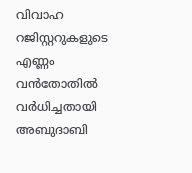വിവാഹ റജിസ്റ്ററുകളുടെ എണ്ണം വന്‍തോതില്‍ വര്‍ധിച്ചതായി അബുദാബി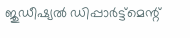ജുഡീഷ്യല്‍ ഡിപ്പാര്‍ട്ട്‌മെന്റ്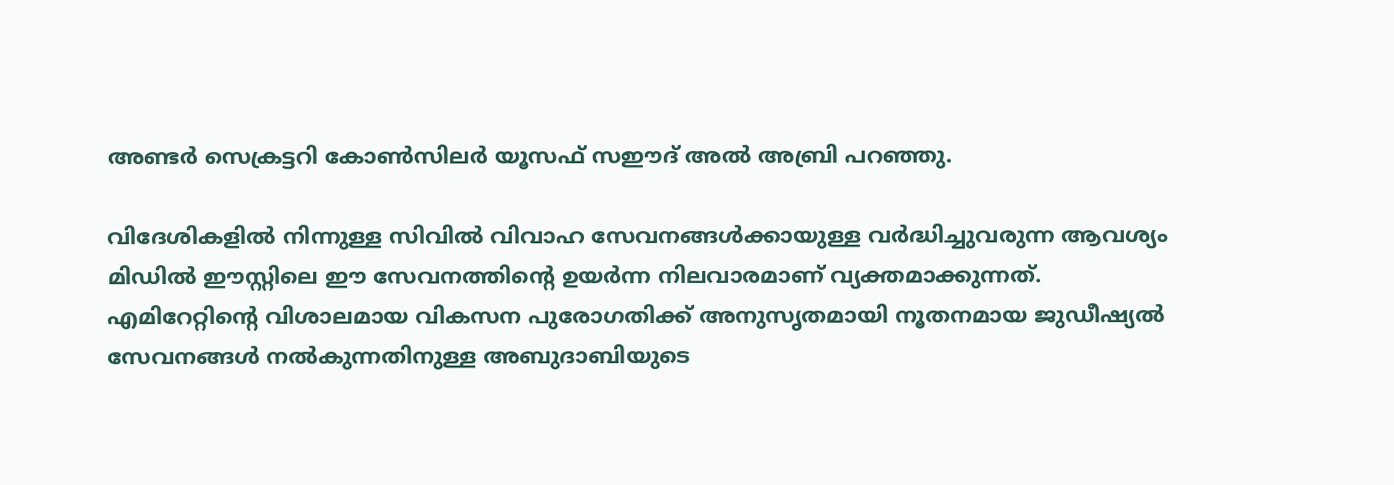അണ്ടര്‍ സെക്രട്ടറി കോണ്‍സിലര്‍ യൂസഫ് സഈദ് അല്‍ അബ്രി പറഞ്ഞു.

വിദേശികളില്‍ നിന്നുള്ള സിവില്‍ വിവാഹ സേവനങ്ങള്‍ക്കായുള്ള വര്‍ദ്ധിച്ചുവരുന്ന ആവശ്യം മിഡില്‍ ഈസ്റ്റിലെ ഈ സേവനത്തിന്റെ ഉയര്‍ന്ന നിലവാരമാണ് വ്യക്തമാക്കുന്നത്. എമിറേറ്റിന്റെ വിശാലമായ വികസന പുരോഗതിക്ക് അനുസൃതമായി നൂതനമായ ജുഡീഷ്യല്‍ സേവനങ്ങള്‍ നല്‍കുന്നതിനുള്ള അബുദാബിയുടെ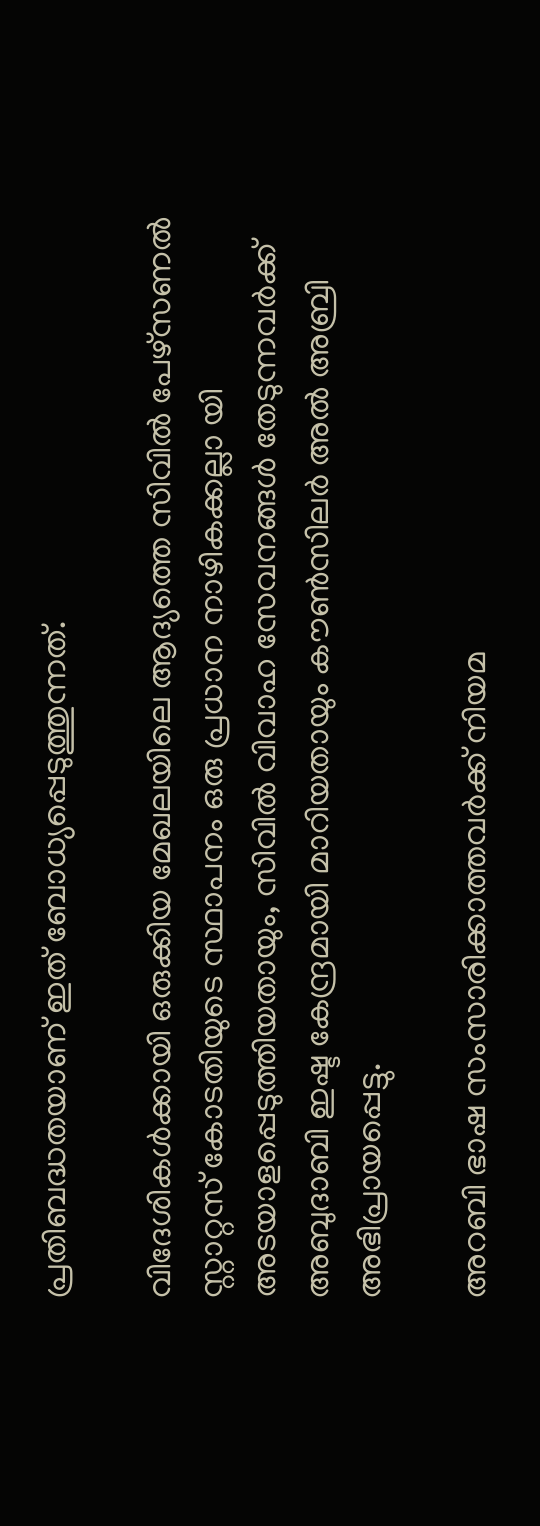പ്രതിബദ്ധതയാണ് ഇത് ബോധ്യപ്പെടുത്തുന്നത്.

വിദേശികള്‍ക്കായി ഒരുക്കിയ മേഖലയിലെ ആദ്യത്തെ സിവില്‍ പേഴ്‌സണല്‍ സ്റ്റാറ്റസ് കോടതിയുടെ സ്ഥാപനം ഒരു പ്രധാന നാഴികക്കല്ലാ യി അടയാളപ്പെടുത്തിയതായും, സിവില്‍ വിവാഹ സേവനങ്ങള്‍ തേടുന്നവര്‍ക്ക് അബുദാബി ഇഷ്ട കേന്ദ്രമായി മാറിയതായും കൗണ്‍സിലര്‍ അല്‍ അബ്രി അഭിപ്രായപ്പെട്ടു.

അറബി ഭാഷ സംസാരിക്കാത്തവര്‍ക്ക് നിയമ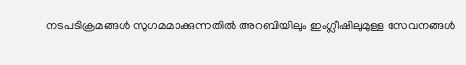നടപടിക്രമങ്ങള്‍ സുഗമമാക്കുന്നതില്‍ അറബിയിലും ഇംഗ്ലീഷിലുമുള്ള സേവനങ്ങള്‍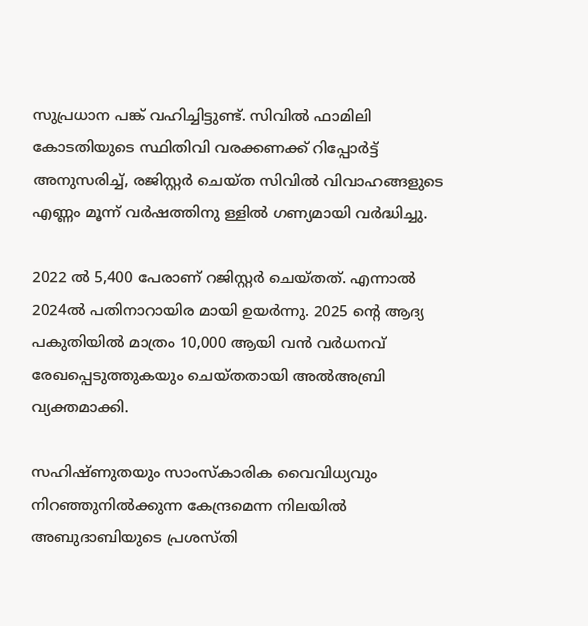സുപ്രധാന പങ്ക് വഹിച്ചിട്ടുണ്ട്. സിവില്‍ ഫാമിലി കോടതിയുടെ സ്ഥിതിവി വരക്കണക്ക് റിപ്പോര്‍ട്ട് അനുസരിച്ച്, രജിസ്റ്റര്‍ ചെയ്ത സിവില്‍ വിവാഹങ്ങളുടെ എണ്ണം മൂന്ന് വര്‍ഷത്തിനു ള്ളില്‍ ഗണ്യമായി വര്‍ദ്ധിച്ചു.

2022 ല്‍ 5,400 പേരാണ് റജിസ്റ്റര്‍ ചെയ്തത്. എന്നാല്‍ 2024ല്‍ പതിനാറായിര മായി ഉയര്‍ന്നു. 2025 ന്റെ ആദ്യ പകുതിയില്‍ മാത്രം 10,000 ആയി വന്‍ വര്‍ധനവ് രേഖപ്പെടുത്തുകയും ചെയ്തതായി അല്‍അബ്രി വ്യക്തമാക്കി.

സഹിഷ്ണുതയും സാംസ്‌കാരിക വൈവിധ്യവും നിറഞ്ഞുനില്‍ക്കുന്ന കേന്ദ്രമെന്ന നിലയില്‍ അബുദാബിയുടെ പ്രശസ്തി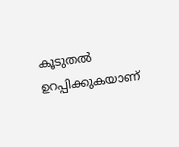കൂടുതല്‍ ഉറപ്പിക്കുകയാണ്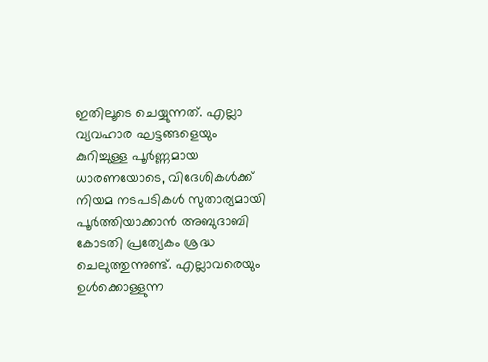ഇതിലൂടെ ചെയ്യുന്നത്. എല്ലാ വ്യവഹാര ഘട്ടങ്ങളെയും കുറിച്ചുള്ള പൂര്‍ണ്ണമായ ധാരണയോടെ, വിദേശികള്‍ക്ക് നിയമ നടപടികള്‍ സുതാര്യമായി പൂര്‍ത്തിയാക്കാന്‍ അബുദാബി കോടതി പ്രത്യേകം ശ്രദ്ധ ചെലുത്തുന്നുണ്ട്. എല്ലാവരെയും ഉള്‍ക്കൊള്ളുന്ന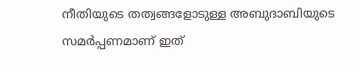നീതിയുടെ തത്വങ്ങളോടുള്ള അബുദാബിയുടെ സമര്‍പ്പണമാണ് ഇത്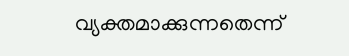വ്യക്തമാക്കുന്നതെന്ന്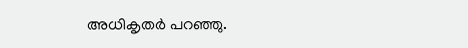അധികൃതര്‍ പറഞ്ഞു.